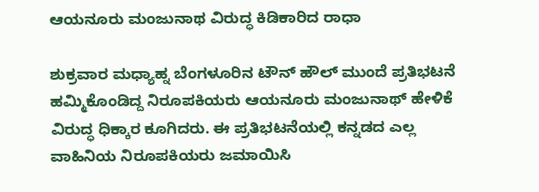ಆಯನೂರು ಮಂಜುನಾಥ ವಿರುದ್ಧ ಕಿಡಿಕಾರಿದ ರಾಧಾ

ಶುಕ್ರವಾರ ಮಧ್ಯಾಹ್ನ ಬೆಂಗಳೂರಿನ ಟೌನ್ ಹೌಲ್ ಮುಂದೆ ಪ್ರತಿಭಟನೆ ಹಮ್ಮಿಕೊಂಡಿದ್ದ ನಿರೂಪಕಿಯರು ಆಯನೂರು ಮಂಜುನಾಥ್ ಹೇಳಿಕೆ ವಿರುದ್ಧ ಧಿಕ್ಕಾರ ಕೂಗಿದರು. ಈ ಪ್ರತಿಭಟನೆಯಲ್ಲಿ ಕನ್ನಡದ ಎಲ್ಲ ವಾಹಿನಿಯ ನಿರೂಪಕಿಯರು ಜಮಾಯಿಸಿ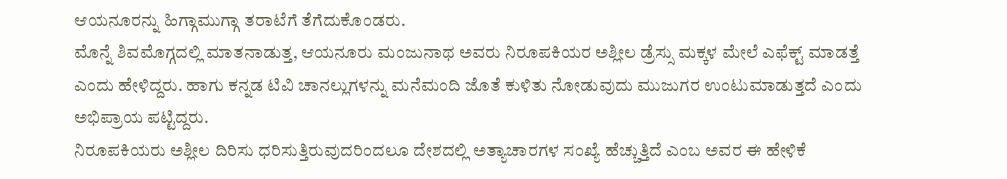ಆಯನೂರನ್ನು ಹಿಗ್ಗಾಮುಗ್ಗಾ ತರಾಟೆಗೆ ತೆಗೆದುಕೊಂಡರು.
ಮೊನ್ನೆ ಶಿವಮೊಗ್ಗದಲ್ಲಿ ಮಾತನಾಡುತ್ತ, ಆಯನೂರು ಮಂಜುನಾಥ ಅವರು ನಿರೂಪಕಿಯರ ಅಶ್ಲೀಲ ಡ್ರೆಸ್ಸು ಮಕ್ಕಳ ಮೇಲೆ ಎಫೆಕ್ಟ್ ಮಾಡತ್ತೆ ಎಂದು ಹೇಳಿದ್ದರು. ಹಾಗು ಕನ್ನಡ ಟಿವಿ ಚಾನಲ್ಲುಗಳನ್ನು ಮನೆಮಂದಿ ಜೊತೆ ಕುಳಿತು ನೋಡುವುದು ಮುಜುಗರ ಉಂಟುಮಾಡುತ್ತದೆ ಎಂದು ಅಭಿಪ್ರಾಯ ಪಟ್ಟಿದ್ದರು.
ನಿರೂಪಕಿಯರು ಅಶ್ಲೀಲ ದಿರಿಸು ಧರಿಸುತ್ತಿರುವುದರಿಂದಲೂ ದೇಶದಲ್ಲಿ ಅತ್ಯಾಚಾರಗಳ ಸಂಖ್ಯೆ ಹೆಚ್ಚುತ್ತಿದೆ ಎಂಬ ಅವರ ಈ ಹೇಳಿಕೆ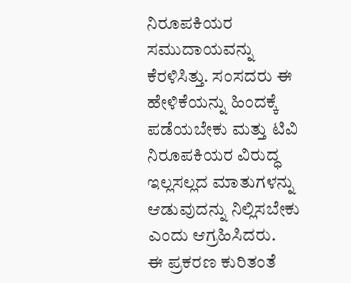ನಿರೂಪಕಿಯರ ಸಮುದಾಯವನ್ನು ಕೆರಳಿಸಿತ್ತು. ಸಂಸದರು ಈ ಹೇಳಿಕೆಯನ್ನು ಹಿಂದಕ್ಕೆ ಪಡೆಯಬೇಕು ಮತ್ತು ಟಿವಿ ನಿರೂಪಕಿಯರ ವಿರುದ್ಧ ಇಲ್ಲಸಲ್ಲದ ಮಾತುಗಳನ್ನು ಆಡುವುದನ್ನು ನಿಲ್ಲಿಸಬೇಕು ಎಂದು ಆಗ್ರಹಿಸಿದರು.
ಈ ಪ್ರಕರಣ ಕುರಿತಂತೆ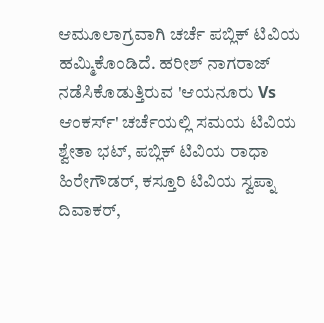ಆಮೂಲಾಗ್ರವಾಗಿ ಚರ್ಚೆ ಪಬ್ಲಿಕ್ ಟಿವಿಯ ಹಮ್ಮಿಕೊಂಡಿದೆ. ಹರೀಶ್ ನಾಗರಾಜ್ ನಡೆಸಿಕೊಡುತ್ತಿರುವ 'ಆಯನೂರು Vs ಆಂಕರ್ಸ್' ಚರ್ಚೆಯಲ್ಲಿ ಸಮಯ ಟಿವಿಯ ಶ್ವೇತಾ ಭಟ್, ಪಬ್ಲಿಕ್ ಟಿವಿಯ ರಾಧಾ ಹಿರೇಗೌಡರ್, ಕಸ್ತೂರಿ ಟಿವಿಯ ಸ್ವಪ್ನಾ ದಿವಾಕರ್,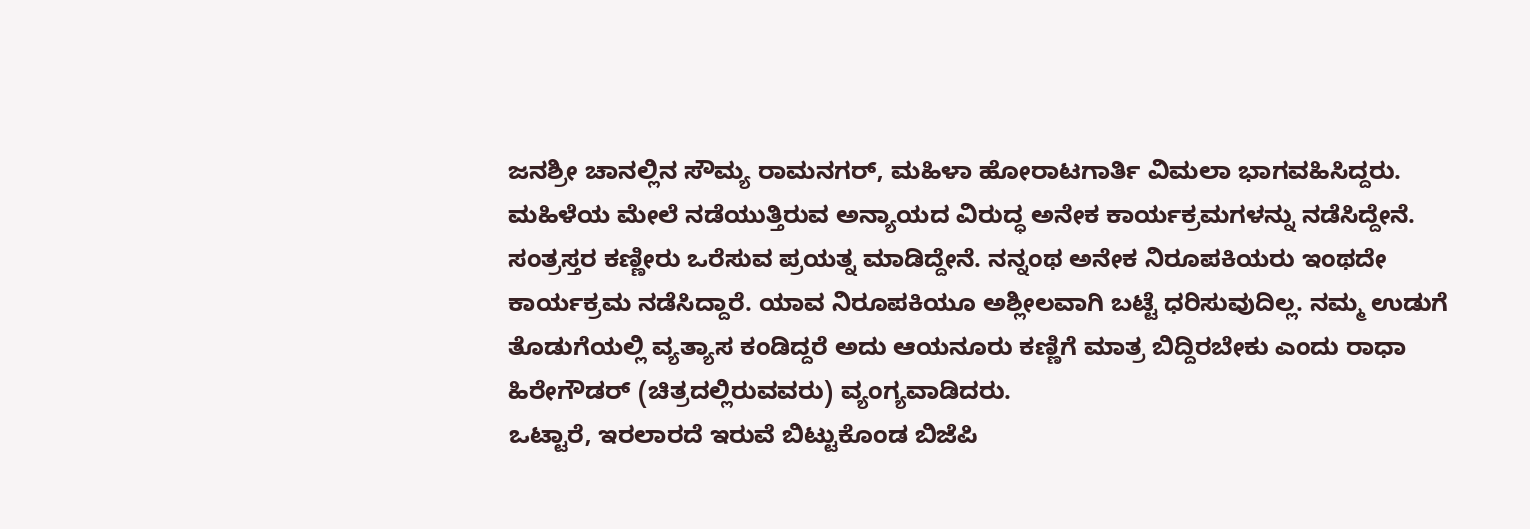ಜನಶ್ರೀ ಚಾನಲ್ಲಿನ ಸೌಮ್ಯ ರಾಮನಗರ್, ಮಹಿಳಾ ಹೋರಾಟಗಾರ್ತಿ ವಿಮಲಾ ಭಾಗವಹಿಸಿದ್ದರು.
ಮಹಿಳೆಯ ಮೇಲೆ ನಡೆಯುತ್ತಿರುವ ಅನ್ಯಾಯದ ವಿರುದ್ಧ ಅನೇಕ ಕಾರ್ಯಕ್ರಮಗಳನ್ನು ನಡೆಸಿದ್ದೇನೆ. ಸಂತ್ರಸ್ತರ ಕಣ್ಣೀರು ಒರೆಸುವ ಪ್ರಯತ್ನ ಮಾಡಿದ್ದೇನೆ. ನನ್ನಂಥ ಅನೇಕ ನಿರೂಪಕಿಯರು ಇಂಥದೇ ಕಾರ್ಯಕ್ರಮ ನಡೆಸಿದ್ದಾರೆ. ಯಾವ ನಿರೂಪಕಿಯೂ ಅಶ್ಲೀಲವಾಗಿ ಬಟ್ಟೆ ಧರಿಸುವುದಿಲ್ಲ. ನಮ್ಮ ಉಡುಗೆ ತೊಡುಗೆಯಲ್ಲಿ ವ್ಯತ್ಯಾಸ ಕಂಡಿದ್ದರೆ ಅದು ಆಯನೂರು ಕಣ್ಣಿಗೆ ಮಾತ್ರ ಬಿದ್ದಿರಬೇಕು ಎಂದು ರಾಧಾ ಹಿರೇಗೌಡರ್ (ಚಿತ್ರದಲ್ಲಿರುವವರು) ವ್ಯಂಗ್ಯವಾಡಿದರು.
ಒಟ್ಟಾರೆ, ಇರಲಾರದೆ ಇರುವೆ ಬಿಟ್ಟುಕೊಂಡ ಬಿಜೆಪಿ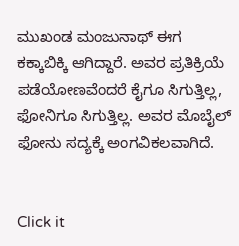ಮುಖಂಡ ಮಂಜುನಾಥ್ ಈಗ ಕಕ್ಕಾಬಿಕ್ಕಿ ಆಗಿದ್ದಾರೆ. ಅವರ ಪ್ರತಿಕ್ರಿಯೆ ಪಡೆಯೋಣವೆಂದರೆ ಕೈಗೂ ಸಿಗುತ್ತಿಲ್ಲ, ಫೋನಿಗೂ ಸಿಗುತ್ತಿಲ್ಲ. ಅವರ ಮೊಬೈಲ್ ಫೋನು ಸದ್ಯಕ್ಕೆ ಅಂಗವಿಕಲವಾಗಿದೆ.


Click it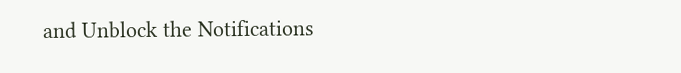and Unblock the Notifications